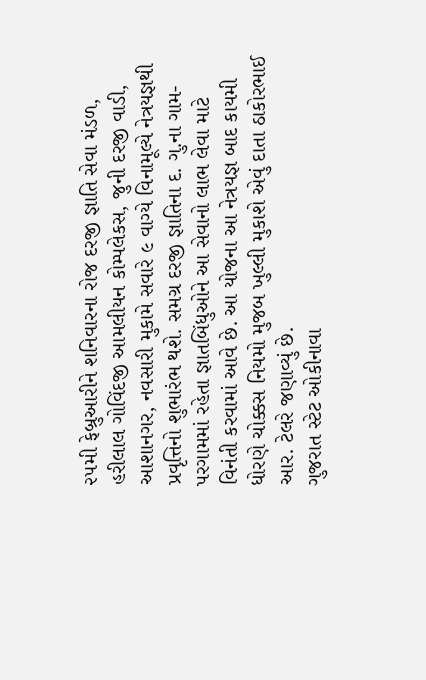૨૫મી ફેબ્રુઆરીને શનિવારના રોજ દરજી જ્ઞાતિ સેવા મંડળ, હરીલાલ ગોવિંદજી આમલીયન કોમ્પલેકસ, જુની દરજી વાડી, આશાનગર, નવસારી મુકામે સવારે ૯ વાગ્યે વિનામૂલ્યે નેત્રયજ્ઞથી પ્રવૃત્તિનો શુભારંભ થશે. સમગ્ર દરજી જ્ઞાતિના દ. ગુ.ના ગામ-પરગામમાં રહેતા જ્ઞાતબિંધુઓને આ સેવાનો લાભ લેવા માટે વિનંતી કરવામાં આવે છે. આ યોજના આ નેત્રયજ્ઞ બાદ કાયમી ધોરણે ચોક્કસ નિયમો મુજબ ખુલ્લી મુકાશે એવું દાતા ઠાકોરભાઈ આર. ટેલરે જણાવ્યું છે.
ગુજરાત સ્ટેટ ઓકીનાવા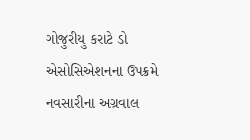ગોજુરીયુ કરાટે ડો એસોસિએશનના ઉપક્રમે નવસારીના અગ્રવાલ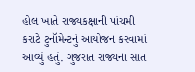હોલ ખાતે રાજ્યકક્ષાની પાંચમી કરાટે ટુનૉમેન્ટનું આયોજન કરવામાં આવ્યું હતું. ગુજરાત રાજ્યના સાત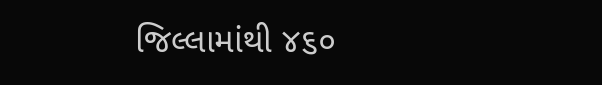જિલ્લામાંથી ૪૬૦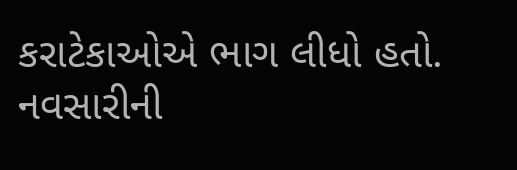કરાટેકાઓએ ભાગ લીધો હતો. નવસારીની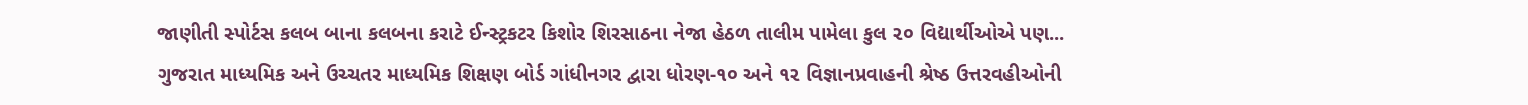જાણીતી સ્પોર્ટસ કલબ બાના કલબના કરાટે ઈન્સ્ટ્રકટર કિશોર શિરસાઠના નેજા હેઠળ તાલીમ પામેલા કુલ ૨૦ વિદ્યાર્થીઓએ પણ...
ગુજરાત માધ્યમિક અને ઉચ્ચતર માધ્યમિક શિક્ષણ બોર્ડ ગાંધીનગર દ્વારા ધોરણ-૧૦ અને ૧૨ વિજ્ઞાનપ્રવાહની શ્રેષ્ઠ ઉત્તરવહીઓની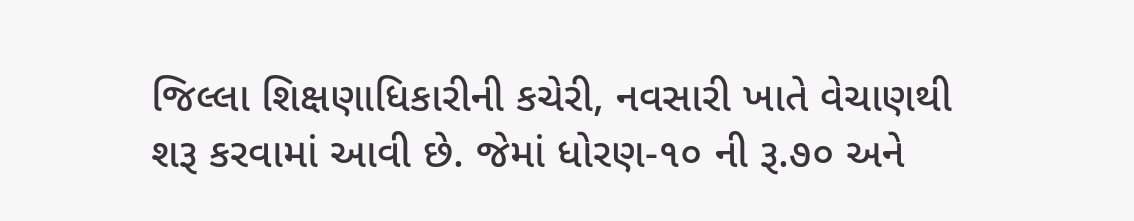જિલ્લા શિક્ષણાધિકારીની કચેરી, નવસારી ખાતે વેચાણથી શરૂ કરવામાં આવી છે. જેમાં ધોરણ-૧૦ ની રૂ.૭૦ અને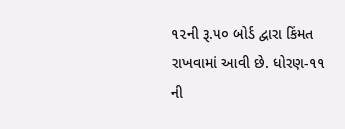૧૨ની રૂ.૫૦ બોર્ડ દ્વારા કિંમત રાખવામાં આવી છે. ધોરણ-૧૧ ની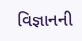વિજ્ઞાનની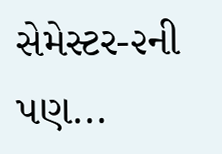સેમેસ્ટર-૨ની પણ...